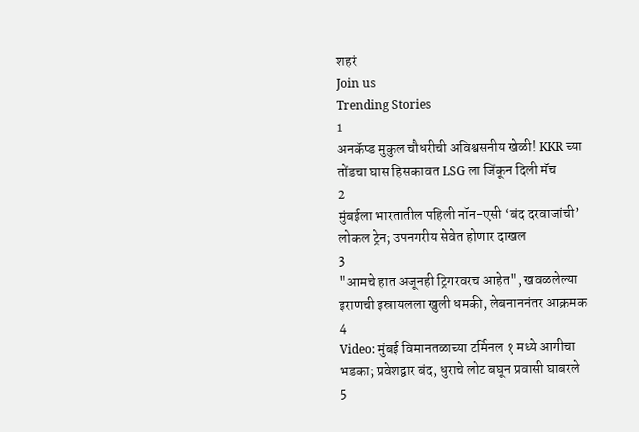शहरं
Join us
Trending Stories
1
अनकॅप्ड मुकुल चौधरीची अविश्वसनीय खेळी! KKR च्या तोंडचा घास हिसकावत LSG ला जिंकून दिली मॅच
2
मुंबईला भारतातील पहिली नॉन-एसी ‘बंद दरवाजांची’ लोकल ट्रेन; उपनगरीय सेवेत होणार दाखल
3
"आमचे हात अजूनही ट्रिगरवरच आहेत", खवळलेल्या इराणची इस्रायलला खुली धमकी, लेबनाननंतर आक्रमक
4
Video: मुंबई विमानतळाच्या टर्मिनल १ मध्ये आगीचा भडका; प्रवेशद्वार बंद, धुराचे लोट बघून प्रवासी घाबरले
5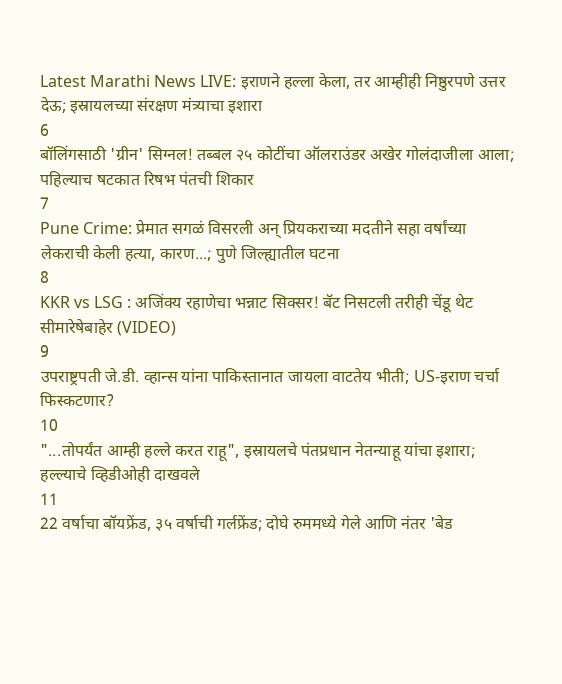Latest Marathi News LIVE: इराणने हल्ला केला, तर आम्हीही निष्ठुरपणे उत्तर देऊ; इस्रायलच्या संरक्षण मंत्र्याचा इशारा
6
बॉलिंगसाठी 'ग्रीन' सिग्नल! तब्बल २५ कोटींचा ऑलराउंडर अखेर गोलंदाजीला आला; पहिल्याच षटकात रिषभ पंतची शिकार
7
Pune Crime: प्रेमात सगळं विसरली अन् प्रियकराच्या मदतीने सहा वर्षांच्या लेकराची केली हत्या, कारण...; पुणे जिल्ह्यातील घटना
8
KKR vs LSG : अजिंक्य रहाणेचा भन्नाट सिक्सर! बॅट निसटली तरीही चेंडू थेट सीमारेषेबाहेर (VIDEO)
9
उपराष्ट्रपती जे.डी. व्हान्स यांना पाकिस्तानात जायला वाटतेय भीती; US-इराण चर्चा फिस्कटणार?
10
"...तोपर्यंत आम्ही हल्ले करत राहू", इस्रायलचे पंतप्रधान नेतन्याहू यांचा इशारा; हल्ल्याचे व्हिडीओही दाखवले
11
22 वर्षाचा बॉयफ्रेंड, ३५ वर्षाची गर्लफ्रेंड; दोघे रुममध्ये गेले आणि नंतर 'बेड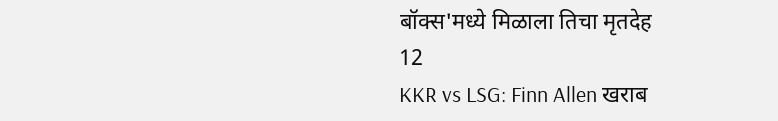बॉक्स'मध्ये मिळाला तिचा मृतदेह
12
KKR vs LSG: Finn Allen खराब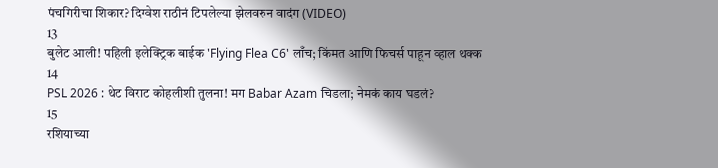पंचगिरीचा शिकार? दिग्वेश राठीनं टिपलेल्या झेलवरुन वादंग (VIDEO)
13
बुलेट आली! पहिली इलेक्ट्रिक बाईक 'Flying Flea C6' लाँच; किंमत आणि फिचर्स पाहून व्हाल थक्क
14
PSL 2026 : थेट विराट कोहलीशी तुलना! मग Babar Azam चिडला; नेमकं काय घडलं?
15
रशियाच्या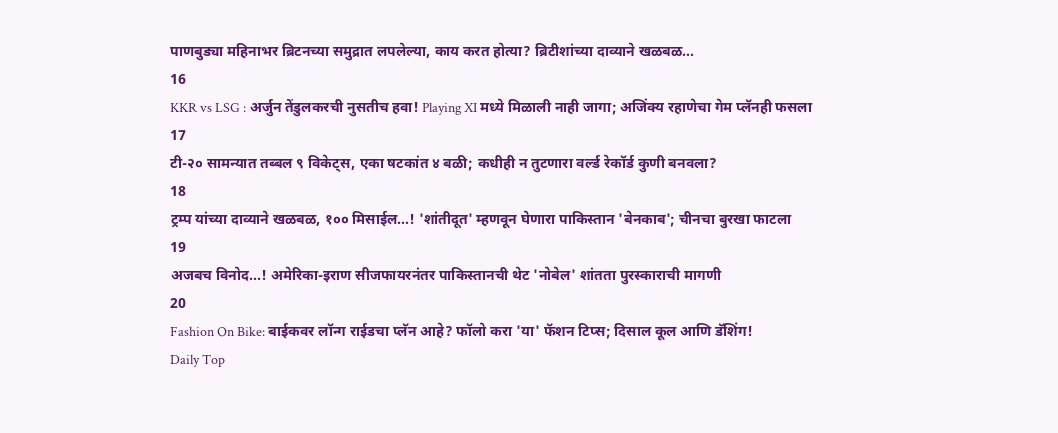पाणबुड्या महिनाभर ब्रिटनच्या समुद्रात लपलेल्या, काय करत होत्या? ब्रिटीशांच्या दाव्याने खळबळ...
16
KKR vs LSG : अर्जुन तेंडुलकरची नुसतीच हवा! Playing XI मध्ये मिळाली नाही जागा; अजिंक्य रहाणेचा गेम प्लॅनही फसला
17
टी-२० सामन्यात तब्बल ९ विकेट्स, एका षटकांत ४ बळी; कधीही न तुटणारा वर्ल्ड रेकॉर्ड कुणी बनवला?
18
ट्रम्प यांच्या दाव्याने खळबळ, १०० मिसाईल...! 'शांतीदूत' म्हणवून घेणारा पाकिस्तान 'बेनकाब'; चीनचा बुरखा फाटला
19
अजबच विनोद...! अमेरिका-इराण सीजफायरनंतर पाकिस्तानची थेट 'नोबेल' शांतता पुरस्काराची मागणी
20
Fashion On Bike: बाईकवर लॉन्ग राईडचा प्लॅन आहे? फॉलो करा 'या' फॅशन टिप्स; दिसाल कूल आणि डॅशिंग!
Daily Top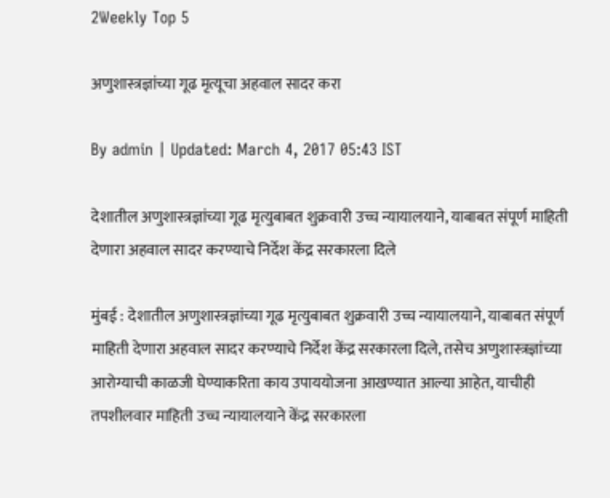2Weekly Top 5

अणुशास्त्रज्ञांच्या गूढ मृत्यूचा अहवाल सादर करा

By admin | Updated: March 4, 2017 05:43 IST

देशातील अणुशास्त्रज्ञांच्या गूढ मृत्युबाबत शुक्रवारी उच्च न्यायालयाने, याबाबत संपूर्ण माहिती देणारा अहवाल सादर करण्याचे निर्देश केंद्र सरकारला दिले

मुंबई : देशातील अणुशास्त्रज्ञांच्या गूढ मृत्युबाबत शुक्रवारी उच्च न्यायालयाने, याबाबत संपूर्ण माहिती देणारा अहवाल सादर करण्याचे निर्देश केंद्र सरकारला दिले, तसेच अणुशास्त्रज्ञांच्या आरोग्याची काळजी घेण्याकरिता काय उपाययोजना आखण्यात आल्या आहेत, याचीही तपशीलवार माहिती उच्च न्यायालयाने केंद्र सरकारला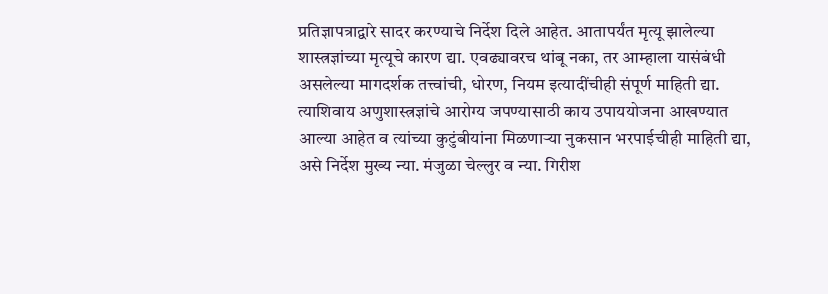प्रतिज्ञापत्राद्वारे सादर करण्याचे निर्देश दिले आहेत. आतापर्यंत मृत्यू झालेल्या शास्त्रज्ञांच्या मृत्यूचे कारण द्या. एवढ्यावरच थांबू नका, तर आम्हाला यासंबंधी असलेल्या मागदर्शक तत्त्वांची, धोरण, नियम इत्यादींचीही संपूर्ण माहिती द्या. त्याशिवाय अणुशास्त्रज्ञांचे आरोग्य जपण्यासाठी काय उपाययोजना आखण्यात आल्या आहेत व त्यांच्या कुटुंबीयांना मिळणाऱ्या नुकसान भरपाईचीही माहिती द्या, असे निर्देश मुख्य न्या. मंजुळा चेल्लुर व न्या. गिरीश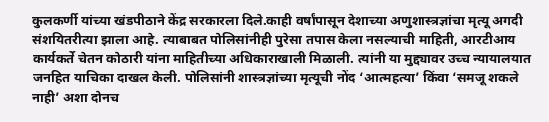कुलकर्णी यांच्या खंडपीठाने केंद्र सरकारला दिले.काही वर्षांपासून देशाच्या अणुशास्त्रज्ञांचा मृत्यू अगदी संशयितरीत्या झाला आहे. त्याबाबत पोलिसांनीही पुरेसा तपास केला नसल्याची माहिती, आरटीआय कार्यकर्ते चेतन कोठारी यांना माहितीच्या अधिकाराखाली मिळाली. त्यांनी या मुद्द्यावर उच्च न्यायालयात जनहित याचिका दाखल केली. पोलिसांनी शास्त्रज्ञांच्या मृत्यूची नोंद ‘आत्महत्या’ किंवा ‘समजू शकले नाही’ अशा दोनच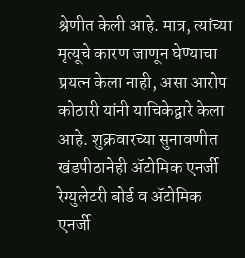श्रेणीत केली आहे. मात्र, त्यांच्या मृत्यूचे कारण जाणून घेण्याचा प्रयत्न केला नाही, असा आरोप कोठारी यांनी याचिकेद्वारे केला आहे. शुक्रवारच्या सुनावणीत खंडपीठानेही अ‍ॅटोमिक एनर्जी रेग्युलेटरी बोर्ड व अ‍ॅटोमिक एनर्जी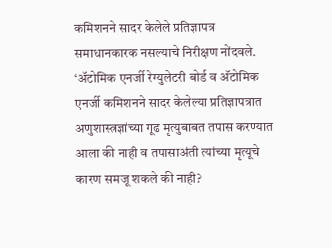कमिशनने सादर केलेले प्रतिज्ञापत्र समाधानकारक नसल्याचे निरीक्षण नोंदवले. ‘अ‍ॅटोमिक एनर्जी रेग्युलेटरी बोर्ड व अ‍ॅटोमिक एनर्जी कमिशनने सादर केलेल्या प्रतिज्ञापत्रात अणुशास्त्रज्ञांच्या गूढ मृत्युबाबत तपास करण्यात आला की नाही व तपासाअंती त्यांच्या मृत्यूचे कारण समजू शकले की नाही?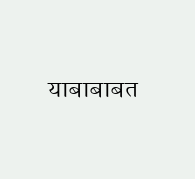याबाबाबत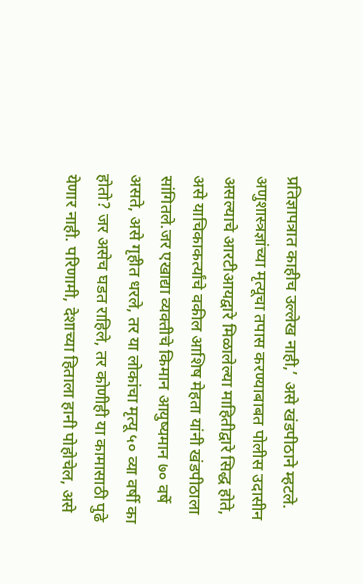प्रतिज्ञापत्रात काहीच उल्लेख नाही,’ असे खंडपीठाने म्हटले. अणुशास्त्रज्ञांच्या मृत्यूचा तपास करण्याबाबत पोलीस उदासीन असल्याचे आरटीआयद्वारे मिळालेल्या माहितीद्वारे सिद्ध होते, असे याचिकाकर्त्यांचे वकील आशिष मेहता यांनी खंडपीठाला सांगितले.जर एखाद्या व्यक्तीचे किमान आयुष्यमान ७० वर्षे असते, असे गृहीत धरले, तर या लोकांचा मृत्यू ५० व्या वर्षी का होतो? जर असेच घडत राहिले, तर कोणीही या कामासाठी पुढे येणार नाही. परिणामी, देशाच्या हिताला हानी पोहोचेल, असे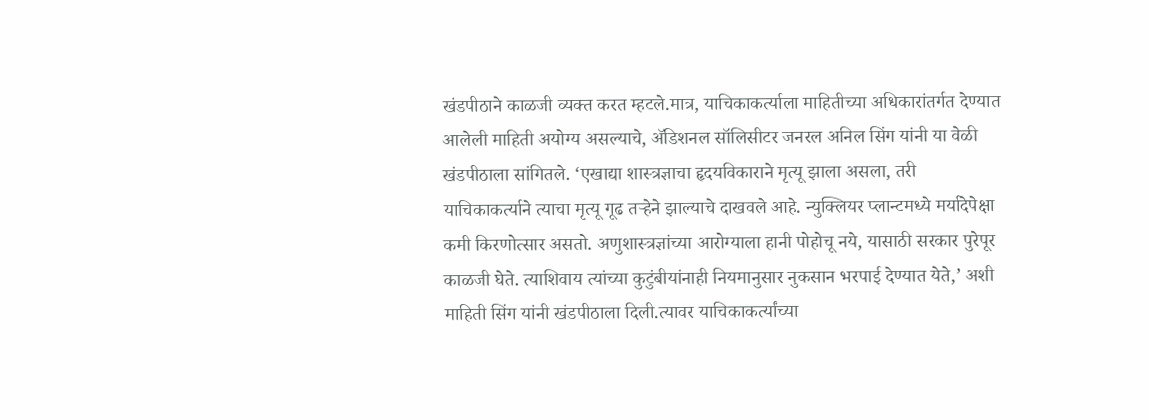खंडपीठाने काळजी व्यक्त करत म्हटले.मात्र, याचिकाकर्त्याला माहितीच्या अधिकारांतर्गत देण्यात आलेली माहिती अयोग्य असल्याचे, अ‍ॅडिशनल सॉलिसीटर जनरल अनिल सिंग यांनी या वेळी खंडपीठाला सांगितले. ‘एखाद्या शास्त्रज्ञाचा हृदयविकाराने मृत्यू झाला असला, तरी याचिकाकर्त्याने त्याचा मृत्यू गूढ तऱ्हेने झाल्याचे दाखवले आहे. न्युक्लियर प्लान्टमध्ये मर्यादेपेक्षा कमी किरणोत्सार असतो. अणुशास्त्रज्ञांच्या आरोग्याला हानी पोहोचू नये, यासाठी सरकार पुरेपूर काळजी घेते. त्याशिवाय त्यांच्या कुटुंबीयांनाही नियमानुसार नुकसान भरपाई देण्यात येते,’ अशी माहिती सिंग यांनी खंडपीठाला दिली.त्यावर याचिकाकर्त्यांच्या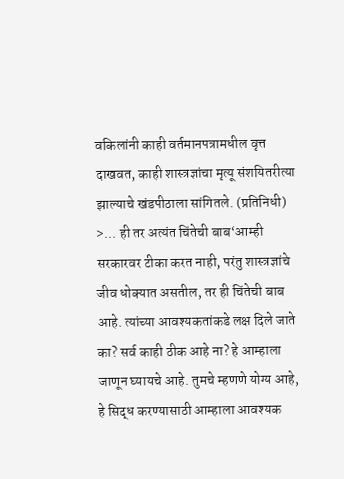वकिलांनी काही वर्तमानपत्रामधील वृत्त दाखवत, काही शास्त्रज्ञांचा मृत्यू संशयितरीत्या झाल्याचे खंडपीठाला सांगितले. (प्रतिनिधी) >... ही तर अत्यंत चिंतेची बाब‘आम्ही सरकारवर टीका करत नाही, परंतु शास्त्रज्ञांचे जीव धोक्यात असतील, तर ही चिंतेची बाब आहे. त्यांच्या आवश्यकतांकडे लक्ष दिले जाते का? सर्व काही ठीक आहे ना? हे आम्हाला जाणून घ्यायचे आहे. तुमचे म्हणणे योग्य आहे, हे सिद्ध करण्यासाठी आम्हाला आवश्यक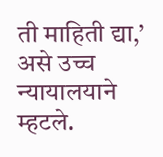ती माहिती द्या,’ असे उच्च न्यायालयाने म्हटले.